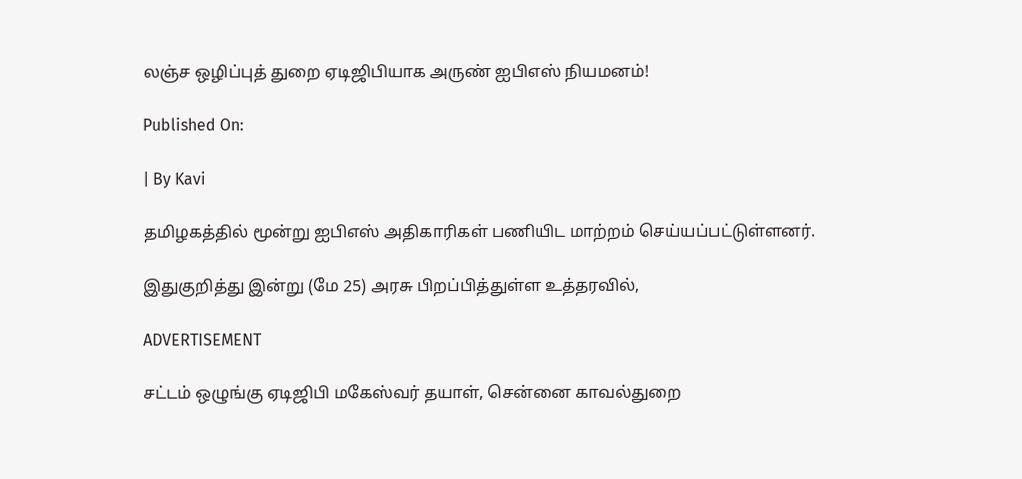லஞ்ச ஒழிப்புத் துறை ஏடிஜிபியாக அருண் ஐபிஎஸ் நியமனம்!

Published On:

| By Kavi

தமிழகத்தில் மூன்று ஐபிஎஸ் அதிகாரிகள் பணியிட மாற்றம் செய்யப்பட்டுள்ளனர்.

இதுகுறித்து இன்று (மே 25) அரசு பிறப்பித்துள்ள உத்தரவில்,

ADVERTISEMENT

சட்டம் ஒழுங்கு ஏடிஜிபி மகேஸ்வர் தயாள், சென்னை காவல்துறை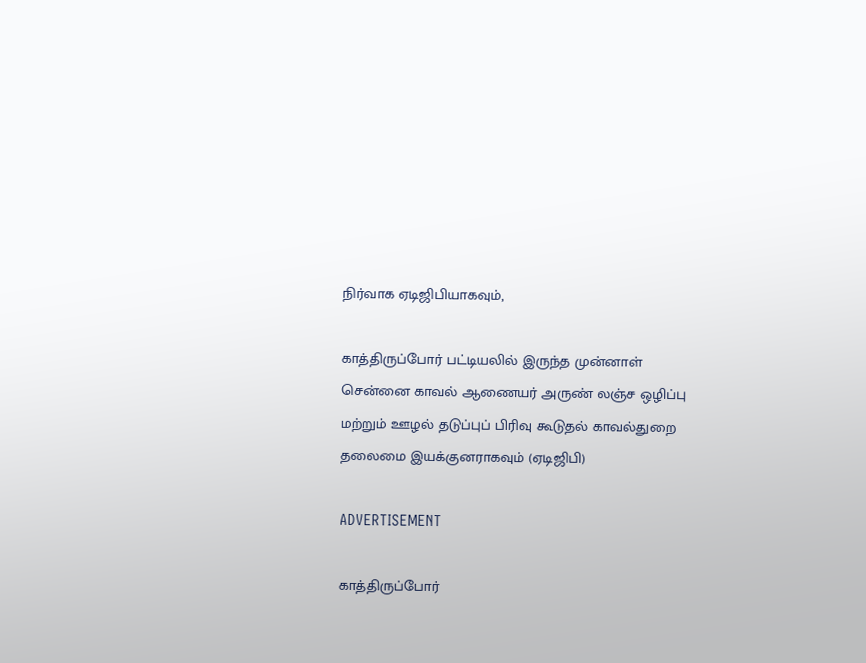நிர்வாக ஏடிஜிபியாகவும்,

காத்திருப்போர் பட்டியலில் இருந்த முன்னாள் சென்னை காவல் ஆணையர் அருண் லஞ்ச ஒழிப்பு மற்றும் ஊழல் தடுப்புப் பிரிவு கூடுதல் காவல்துறை தலைமை இயக்குனராகவும் (ஏடிஜிபி)

ADVERTISEMENT

காத்திருப்போர்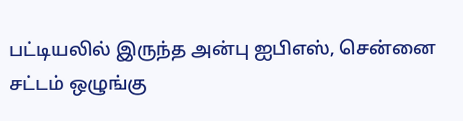பட்டியலில் இருந்த அன்பு ஐபிஎஸ், சென்னை சட்டம் ஒழுங்கு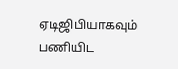ஏடிஜிபியாகவும் பணியிட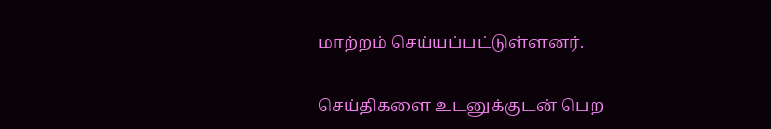மாற்றம் செய்யப்பட்டுள்ளனர்.

செய்திகளை உடனுக்குடன் பெற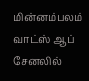மின்னம்பலம் வாட்ஸ் ஆப் சேனலில்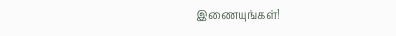இணையுங்கள்!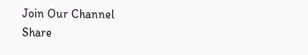Join Our Channel
Share